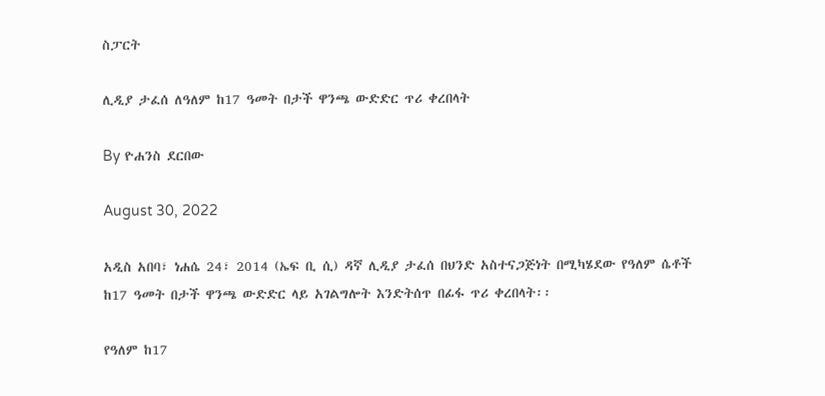ስፓርት

ሊዲያ ታፈሰ ለዓለም ከ17 ዓመት በታች ዋንጫ ውድድር ጥሪ ቀረበላት

By ዮሐንስ ደርበው

August 30, 2022

አዲስ አበባ፣ ነሐሴ 24፣ 2014 (ኤፍ ቢ ሲ) ዳኛ ሊዲያ ታፈሰ በህንድ አስተናጋጅነት በሚካሄደው የዓለም ሴቶች ከ17 ዓመት በታች ዋንጫ ውድድር ላይ አገልግሎት እንድትሰጥ በፊፋ ጥሪ ቀረበላት፡፡

የዓለም ከ17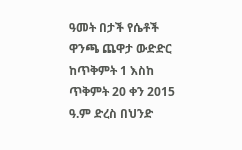ዓመት በታች የሴቶች ዋንጫ ጨዋታ ውድድር ከጥቅምት 1 እስከ ጥቅምት 20 ቀን 2015 ዓ.ም ድረስ በህንድ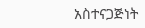አስተናጋጅነት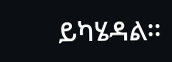ይካሄዳል፡፡